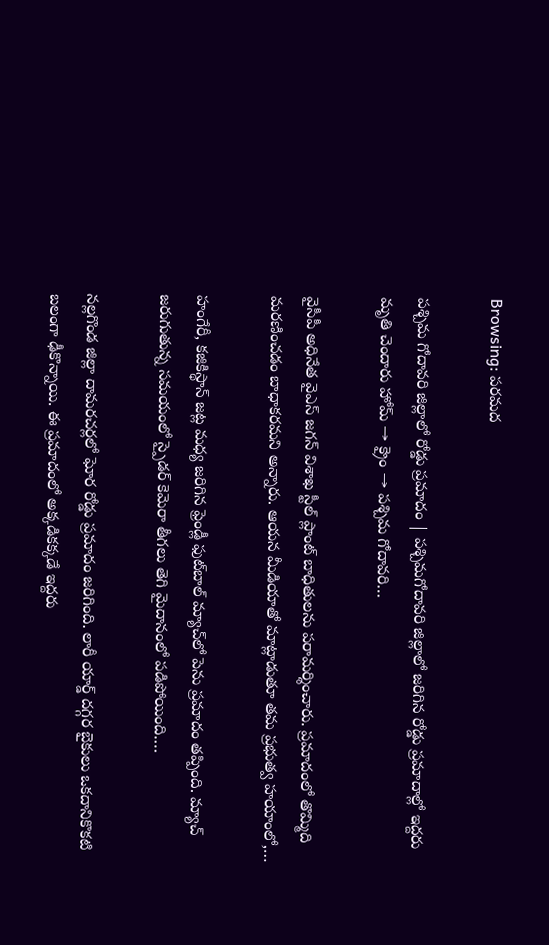Browsing: పరమద

పశ్చిమ గోదావరి జిల్లాలో రోడ్డు ప్రమాదం | పశ్చిమగోదావరి జిల్లాలో జరిగిన రోడ్డు ప్రమాదాల్లో ఇద్దరు మృతి చెందారు హోమ్ → క్రైం → పశ్చిమ గోదావరి…

వైసీపీ అధినేత వైఎస్ జగన్ విశాఖ స్టీల్ ప్లాంట్ బాధితులను పరామర్శించారు. ప్రమాదంలో తొమ్మిది మరణించడం బాధాకరమని అన్నారు. ఆయన మీడియాతో మాట్లాడుతూ తమ ప్రభుత్వ హయాంలో,…

హంగేరీ, కజికిస్థాన్‌ జట్ల మధ్య జరిగిన ఫ్రెండ్లీ ఫుట్‌బాల్ మ్యాచ్‌లో పెను ప్రమాదం తప్పింది. మ్యాచ్ జరుగుతున్న సమయంలో స్పైడర్ కెమెరా తీగలు తెగి మైదానంలో పడిపోయింది.…

నల్లగొండ జిల్లా దామరచర్లలో ఘోర రోడ్డు ప్రమాదం జరిగింది. లారీ యార్డ్ దగ్గర బైకులు ఒకదానికొకటి బలంగా ఢీకొన్నాయి. ఈ ప్రమాదంలో అక్కడికక్కడే ఇద్దరు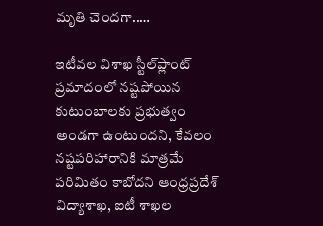మృతి చెందగా..…

ఇటీవల విశాఖ స్టీల్‌ప్లాంట్‌ ప్రమాదంలో నష్టపోయిన కుటుంబాలకు ప్రభుత్వం అండగా ఉంటుందని, కేవలం నష్టపరిహారానికి మాత్రమే పరిమితం కాబోదని ఆంధ్రప్రదేశ్‌ విద్యాశాఖ, ఐటీ శాఖల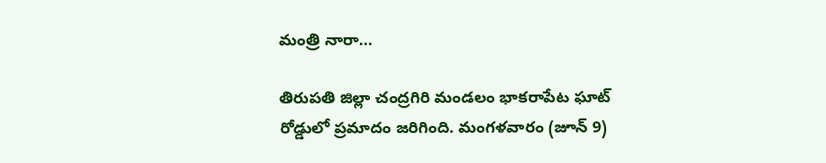మంత్రి నారా…

తిరుపతి జిల్లా చంద్రగిరి మండలం భాకరాపేట ఘాట్ రోడ్డులో ప్రమాదం జరిగింది. మంగళవారం (జూన్ 9)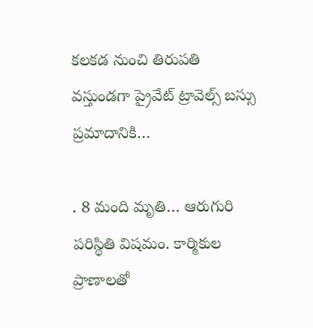కలకడ నుంచి తిరుపతి వస్తుండగా ప్రైవేట్ ట్రావెల్స్ బస్సు ప్రమాదానికి…

. 8 మంది మృతి… ఆరుగురి పరిస్థితి విషమం. కార్మికుల ప్రాణాలతో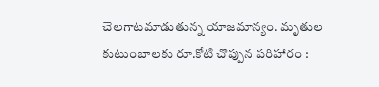చెలగాటమాడుతున్న యాజమాన్యం. మృతుల కుటుంబాలకు రూ.కోటి చొప్పున పరిహారం :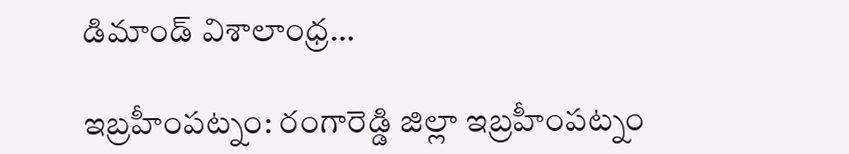డిమాండ్ విశాలాంధ్ర…

ఇబ్రహీంపట్నం: రంగారెడ్డి జిల్లా ఇబ్రహీంపట్నం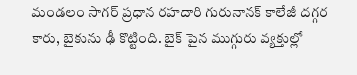మండలం సాగర్ ప్రధాన రహదారి గురునానక్ కాలేజీ దగ్గర కారు, బైకును ఢీ కొట్టింది. బైక్ పైన ముగ్గురు వ్యక్తుల్లో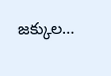జక్కుల…